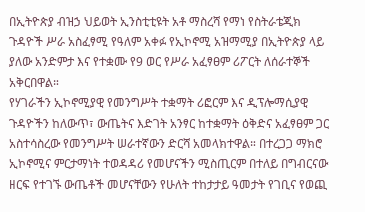በኢትዮጵያ ብዝኃ ህይወት ኢንስቲቲዩት አቶ ማስረሻ የማነ የስትራቴጂክ ጉዳዮች ሥራ አስፈፃሚ የዓለም አቀፉ የኢኮኖሚ አዝማሚያ በኢትዮጵያ ላይ ያለው አንድምታ እና የተቋሙ የ9 ወር የሥራ አፈፃፀም ሪፖርት ለሰራተኞች አቅርበዋል።
የሃገራችን ኢኮኖሚያዊ የመንግሥት ተቋማት ሪፎርም እና ዲፕሎማሲያዊ ጉዳዮችን ከለውጥ፣ ውጤትና እድገት አንፃር ከተቋማት ዕቅድና አፈፃፀም ጋር አስተሳስረው የመንግሥት ሠራተኛውን ድርሻ አመላክተዋል። በተረጋጋ ማክሮ ኢኮኖሚና ምርታማነት ተወዳዳሪ የመሆናችን ሚስጢርም በተለይ በግብርናው ዘርፍ የተገኙ ውጤቶች መሆናቸውን የሁለት ተከታታይ ዓመታት የገቢና የወጪ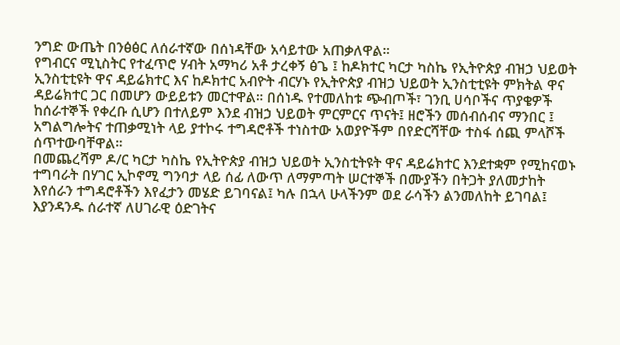ንግድ ውጤት በንፅፅር ለሰራተኛው በሰነዳቸው አሳይተው አጠቃለዋል።
የግብርና ሚኒስትር የተፈጥሮ ሃብት አማካሪ አቶ ታረቀኝ ፅጌ ፤ ከዶክተር ካርታ ካስኬ የኢትዮጵያ ብዝኃ ህይወት ኢንስቲቲዩት ዋና ዳይሬክተር እና ከዶክተር አብዮት ብርሃኑ የኢትዮጵያ ብዝኃ ህይወት ኢንስቲቲዩት ምክትል ዋና ዳይሬክተር ጋር በመሆን ውይይቱን መርተዋል። በሰነዱ የተመለከቱ ጭብጦች፣ ገንቢ ሀሳቦችና ጥያቄዎች ከሰራተኞች የቀረቡ ሲሆን በተለይም እንደ ብዝኃ ህይወት ምርምርና ጥናት፤ ዘሮችን መሰብሰብና ማንበር ፤ አግልግሎትና ተጠቃሚነት ላይ ያተኮሩ ተግዳሮቶች ተነስተው አወያዮችም በየድርሻቸው ተስፋ ሰጪ ምላሾች ሰጥተውባቸዋል።
በመጨረሻም ዶ/ር ካርታ ካስኬ የኢትዮጵያ ብዝኃ ህይወት ኢንስቲትዩት ዋና ዳይሬክተር እንደተቋም የሚከናወኑ ተግባራት በሃገር ኢኮኖሚ ግንባታ ላይ ሰፊ ለውጥ ለማምጣት ሠርተኞች በሙያችን በትጋት ያለመታከት እየሰራን ተግዳሮቶችን እየፈታን መሄድ ይገባናል፤ ካሉ በኋላ ሁላችንም ወደ ራሳችን ልንመለከት ይገባል፤ እያንዳንዱ ሰራተኛ ለሀገራዊ ዕድገትና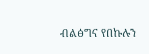ብልፅግና የበኩሉን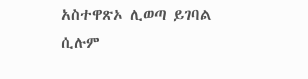አስተዋጽኦ ሊወጣ ይገባል ሲሉም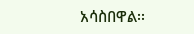አሳስበዋል፡፡